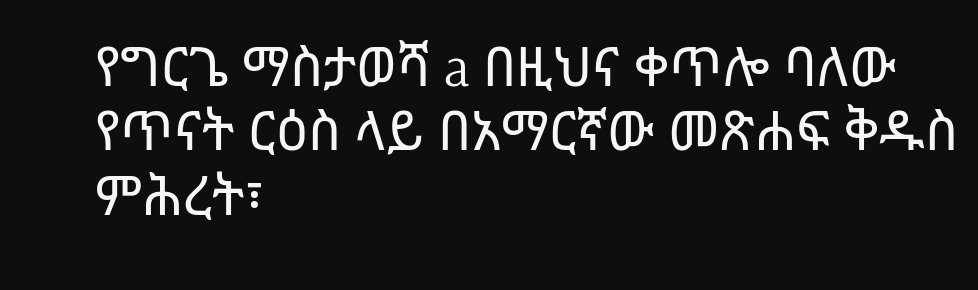የግርጌ ማስታወሻ a በዚህና ቀጥሎ ባለው የጥናት ርዕስ ላይ በአማርኛው መጽሐፍ ቅዱስ ምሕረት፣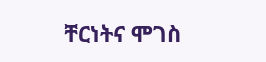ቸርነትና ሞገስ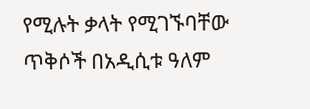የሚሉት ቃላት የሚገኙባቸው ጥቅሶች በአዲሲቱ ዓለም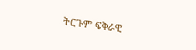ትርጉም ፍቅራዊ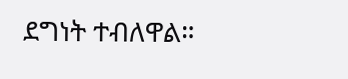ደግነት ተብለዋል።